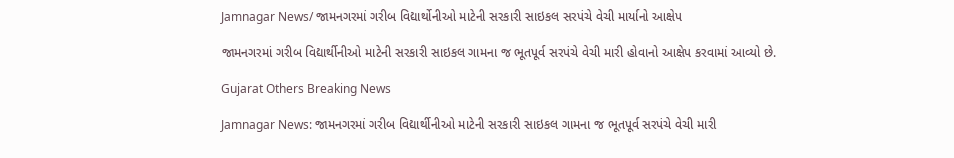Jamnagar News/ જામનગરમાં ગરીબ વિદ્યાર્થોનીઓ માટેની સરકારી સાઇકલ સરપંચે વેચી માર્યાનો આક્ષેપ

જામનગરમાં ગરીબ વિદ્યાર્થીનીઓ માટેની સરકારી સાઇકલ ગામના જ ભૂતપૂર્વ સરપંચે વેચી મારી હોવાનો આક્ષેપ કરવામાં આવ્યો છે.

Gujarat Others Breaking News

Jamnagar News: જામનગરમાં ગરીબ વિદ્યાર્થીનીઓ માટેની સરકારી સાઇકલ ગામના જ ભૂતપૂર્વ સરપંચે વેચી મારી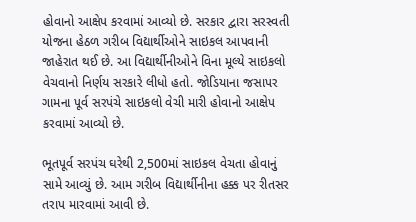હોવાનો આક્ષેપ કરવામાં આવ્યો છે. સરકાર દ્વારા સરસ્વતી યોજના હેઠળ ગરીબ વિદ્યાર્થીઓને સાઇકલ આપવાની જાહેરાત થઈ છે. આ વિદ્યાર્થીનીઓને વિના મૂલ્યે સાઇકલો વેચવાનો નિર્ણય સરકારે લીધો હતો. જોડિયાના જસાપર ગામના પૂર્વ સરપંચે સાઇકલો વેચી મારી હોવાનો આક્ષેપ કરવામાં આવ્યો છે.

ભૂતપૂર્વ સરપંચ ઘરેથી 2,500માં સાઇકલ વેચતા હોવાનું સામે આવ્યું છે. આમ ગરીબ વિદ્યાર્થીનીના હક્ક પર રીતસર તરાપ મારવામાં આવી છે.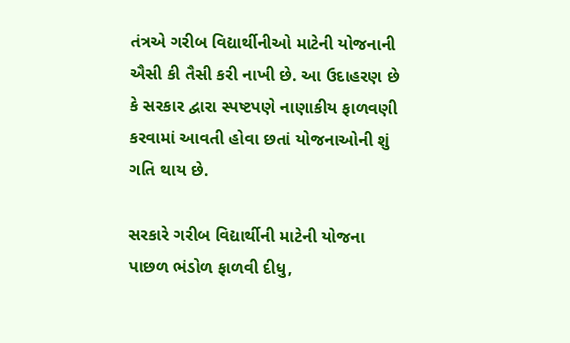તંત્રએ ગરીબ વિદ્યાર્થીનીઓ માટેની યોજનાની ઐસી કી તૈસી કરી નાખી છે. આ ઉદાહરણ છે કે સરકાર દ્વારા સ્પષ્ટપણે નાણાકીય ફાળવણી કરવામાં આવતી હોવા છતાં યોજનાઓની શું ગતિ થાય છે.

સરકારે ગરીબ વિદ્યાર્થીની માટેની યોજના પાછળ ભંડોળ ફાળવી દીધુ,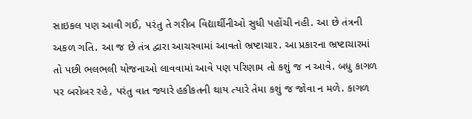સાઇકલ પણ આવી ગઈ, પરંતુ તે ગરીબ વિદ્યાર્થીનીઓ સુધી પહોંચી નહી. આ છે તંત્રની અકળ ગતિ. આ જ છે તંત્ર દ્વારા આચરવામાં આવતો ભ્રષ્ટાચાર. આ પ્રકારના ભ્રષ્ટાચારમાં તો પછી ભલભલી યોજનાઓ લાવવામાં આવે પણ પરિણામ તો કશું જ ન આવે. બધુ કાગળ પર બરોબર રહે, પરંતુ વાત જ્યારે હકીકતની થાય ત્યારે તેમા કશું જ જોવા ન મળે. કાગળ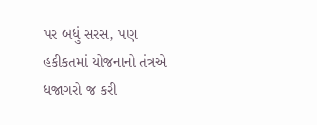પર બધું સરસ, પણ હકીકતમાં યોજનાનો તંત્રએ ધજાગરો જ કરી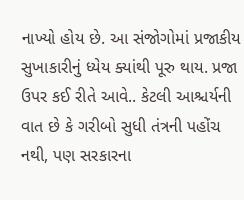નાખ્યો હોય છે. આ સંજોગોમાં પ્રજાકીય સુખાકારીનું ધ્યેય ક્યાંથી પૂરુ થાય. પ્રજા ઉપર કઈ રીતે આવે.. કેટલી આશ્ચર્યની વાત છે કે ગરીબો સુધી તંત્રની પહોંચ નથી, પણ સરકારના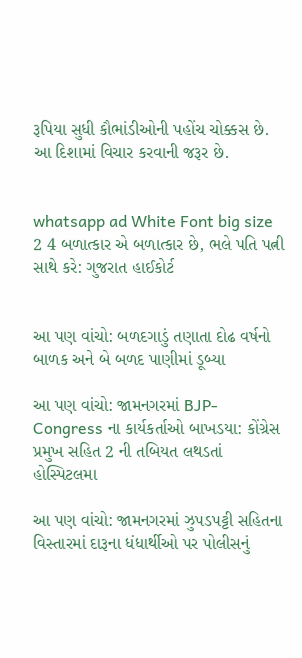રૂપિયા સુધી કૌભાંડીઓની પહોંચ ચોક્કસ છે. આ દિશામાં વિચાર કરવાની જરૂર છે.


whatsapp ad White Font big size 2 4 બળાત્કાર એ બળાત્કાર છે, ભલે પતિ પત્ની સાથે કરે: ગુજરાત હાઈકોર્ટ


આ પણ વાંચો: બળદગાડું તણાતા દોઢ વર્ષનો બાળક અને બે બળદ પાણીમાં ડૂબ્યા

આ પણ વાંચો: જામનગરમાં BJP-Congress ના કાર્યકર્તાઓ બાખડયા: કોંગ્રેસ પ્રમુખ સહિત 2 ની તબિયત લથડતાં હોસ્પિટલમા

આ પણ વાંચો: જામનગરમાં ઝુપડપટ્ટી સહિતના વિસ્તારમાં દારૂના ધંધાર્થીઓ પર પોલીસનું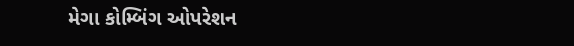મેગા કોમ્બિંગ ઓપરેશન